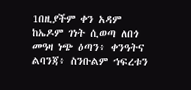1በዚያችም ቀን አዳም ከኤዶም ገነት ሲወጣ ለበጎ መዓዛ ነጭ ዕጣን፥ ቀንዓትና ልባንጃ፥ ስንቡልም ኀፍረቱን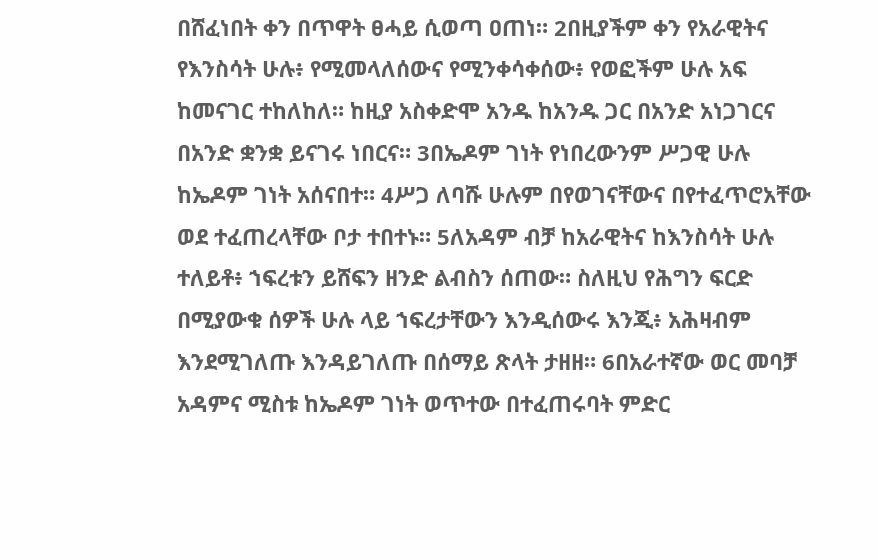በሸፈነበት ቀን በጥዋት ፀሓይ ሲወጣ ዐጠነ። 2በዚያችም ቀን የአራዊትና የእንስሳት ሁሉ፥ የሚመላለሰውና የሚንቀሳቀሰው፥ የወፎችም ሁሉ አፍ ከመናገር ተከለከለ። ከዚያ አስቀድሞ አንዱ ከአንዱ ጋር በአንድ አነጋገርና በአንድ ቋንቋ ይናገሩ ነበርና። 3በኤዶም ገነት የነበረውንም ሥጋዊ ሁሉ ከኤዶም ገነት አሰናበተ። 4ሥጋ ለባሹ ሁሉም በየወገናቸውና በየተፈጥሮአቸው ወደ ተፈጠረላቸው ቦታ ተበተኑ። 5ለአዳም ብቻ ከአራዊትና ከእንስሳት ሁሉ ተለይቶ፥ ኀፍረቱን ይሸፍን ዘንድ ልብስን ሰጠው። ስለዚህ የሕግን ፍርድ በሚያውቁ ሰዎች ሁሉ ላይ ኀፍረታቸውን እንዲሰውሩ እንጂ፥ አሕዛብም እንደሚገለጡ እንዳይገለጡ በሰማይ ጽላት ታዘዘ። 6በአራተኛው ወር መባቻ አዳምና ሚስቱ ከኤዶም ገነት ወጥተው በተፈጠሩባት ምድር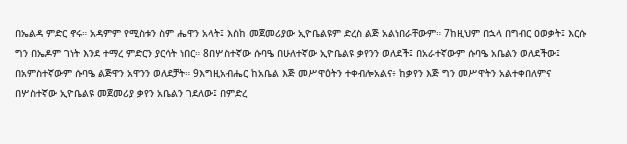በኤልዳ ምድር ኖሩ። አዳምም የሚስቱን ስም ሔዋን አላት፤ እስከ መጀመሪያው ኢዮቤልዩም ድረስ ልጅ አልነበራቸውም። 7ከዚህም በኋላ በግብር ዐወቃት፤ እርሱ ግን በኤዶም ገነት እንደ ተማረ ምድርን ያርሳት ነበር። 8በሦስተኛው ሱባዔ በሁለተኛው ኢዮቤልዩ ቃየንን ወለደች፤ በአራተኛውም ሱባዔ አቤልን ወለደችው፤ በአምስተኛውም ሱባዔ ልጅዋን አዋንን ወለደቻት። 9እግዚአብሔር ከአቤል እጅ መሥዋዕትን ተቀብሎአልና፥ ከቃየን እጅ ግን መሥዋትን አልተቀበለምና በሦስተኛው ኢዮቤልዩ መጀመሪያ ቃየን አቤልን ገደለው፤ በምድረ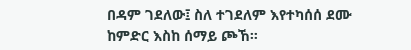በዳም ገደለው፤ ስለ ተገደለም እየተካሰሰ ደሙ ከምድር እስከ ሰማይ ጮኸ።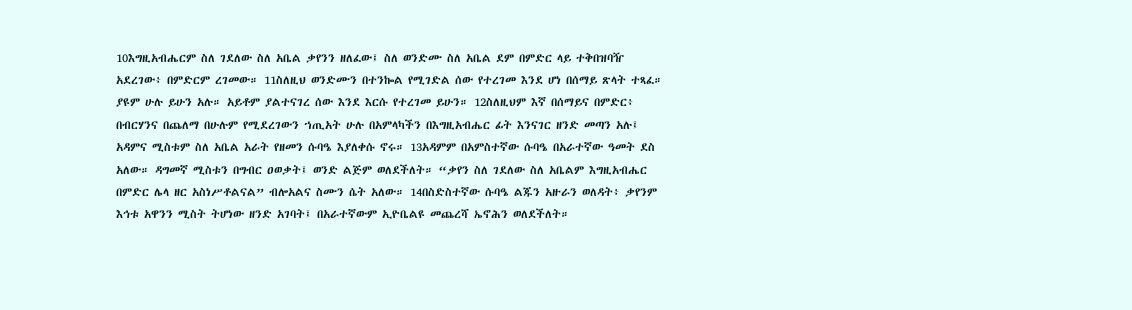10እግዚአብሔርም ስለ ገደለው ስለ አቤል ቃየንን ዘለፈው፤ ስለ ወንድሙ ስለ አቤል ደም በምድር ላይ ተቅበዝባዥ አደረገው፥ በምድርም ረገመው። 11ስለዚህ ወንድሙን በተንኰል የሚገድል ሰው የተረገመ እንደ ሆነ በሰማይ ጽላት ተጻፈ። ያዩም ሁሉ ይሁን አሉ። አይቶም ያልተናገረ ሰው እንደ እርሱ የተረገመ ይሁን። 12ስለዚህም እኛ በሰማይና በምድር፥ በብርሃንና በጨለማ በሁሉም የሚደረገውን ኀጢአት ሁሉ በአምላካችን በእግዚአብሔር ፊት እንናገር ዘንድ መጣን አሉ፤ አዳምና ሚስቱም ስለ አቤል አራት የዘመን ሱባዔ እያለቀሱ ኖሩ። 13አዳምም በአምስተኛው ሱባዔ በአራተኛው ዓመት ደስ አለው። ዳግመኛ ሚስቱን በግብር ዐወቃት፤ ወንድ ልጅም ወለደችለት። “ቃየን ስለ ገደለው ስለ አቤልም እግዚአብሔር በምድር ሌላ ዘር አስነሥቶልናል” ብሎአልና ስሙን ሴት አለው። 14በስድስተኛው ሱባዔ ልጁን አዙራን ወለዳት፥ ቃየንም እኅቱ አዋንን ሚስት ትሆነው ዘንድ አገባት፤ በአራተኛውም ኢዮቤልዩ መጨረሻ ኤኖሕን ወለደችለት።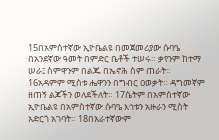15በአምስተኛው ኢዮቤልዩ በመጀመሪያው ሱባዔ በአንደኛው ዓመት በምድር ቤቶች ተሠሩ። ቃየንም ከተማ ሠራ፤ ስምዋንም በልጁ በኤኖሕ ስም ጠራት። 16አዳምም ሚስቱ ሔዋንን በግብር ዐወቃት። ዳግመኛም ዘጠኝ ልጆችን ወለደችለት። 17ሴትም በአምስተኛው ኢዮቤልዩ በአምስተኛው ሱባዔ እኅቱን አዙራን ሚስት አድርጎ አገባት። 18በአራተኛውም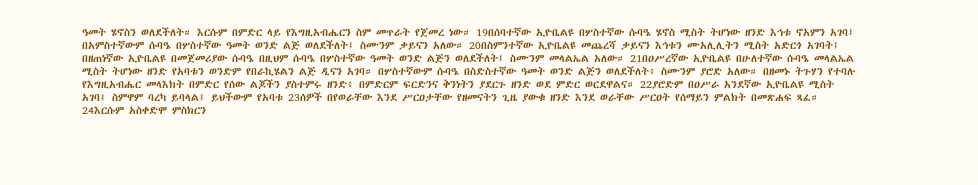ዓመት ሄኖስን ወለደችለት። እርሱም በምድር ላይ የእግዚአብሔርን ስም መጥራት የጀመረ ነው። 19በሰባተኛው ኢዮቤልዩ በሦስተኛው ሱባዔ ሄኖስ ሚስት ትሆነው ዘንድ እኅቱ ኖአምን አገባ፤ በአምስተኛውም ሱባዔ በሦስተኛው ዓመት ወንድ ልጅ ወለደችለት፤ ስሙንም ቃይናን አለው። 20በስምንተኛው ኢዮቤልዩ መጨረሻ ቃይናን እኅቱን ሙአሊሊትን ሚስት አድርጎ አገባት፤ በዘጠነኛው ኢዮቤልዩ በመጀመሪያው ሱባዔ በዚህም ሱባዔ በሦስተኛው ዓመት ወንድ ልጅን ወለደችለት፤ ስሙንም መላልኤል አለው። 21በዐሥረኛው ኢዮቤልዩ በሁለተኛው ሱባዔ መላልኤል ሚስት ትሆነው ዘንድ የአባቱን ወንድም የበራኪሄልን ልጅ ዲናን አገባ። በሦስተኛውም ሱባዔ በስድስተኛው ዓመት ወንድ ልጅን ወለደችለት፥ ስሙንም ያሮድ አለው። በዘመኑ ትጉሃን የተባሉ የእግዚአብሔር መላእክት በምድር የሰው ልጆችን ያስተምሩ ዘንድ፥ በምድርም ፍርድንና ቅንነትን ያደርጉ ዘንድ ወደ ምድር ወርደዋልና። 22ያሮድም በዐሥራ አንደኛው ኢዮቤልዩ ሚስት አገባ፤ ስምዋም ባረካ ይባላል፤ ይህችውም የአባቱ 23ሰዎች በየወራቸው እንደ ሥርዐታቸው የዘመናትን ጊዜ ያውቁ ዘንድ እንደ ወራቸው ሥርዐት የሰማይን ምልክት በመጽሐፍ ጻፈ። 24እርሱም አስቀድሞ ምስክርን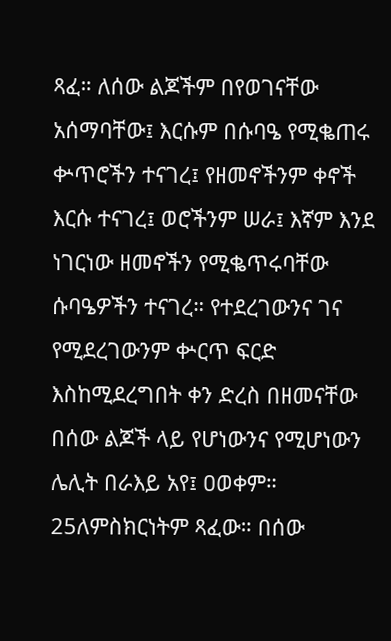ጻፈ። ለሰው ልጆችም በየወገናቸው አሰማባቸው፤ እርሱም በሱባዔ የሚቈጠሩ ቍጥሮችን ተናገረ፤ የዘመኖችንም ቀኖች እርሱ ተናገረ፤ ወሮችንም ሠራ፤ እኛም እንደ ነገርነው ዘመኖችን የሚቈጥሩባቸው ሱባዔዎችን ተናገረ። የተደረገውንና ገና የሚደረገውንም ቍርጥ ፍርድ እስከሚደረግበት ቀን ድረስ በዘመናቸው በሰው ልጆች ላይ የሆነውንና የሚሆነውን ሌሊት በራእይ አየ፤ ዐወቀም። 25ለምስክርነትም ጻፈው። በሰው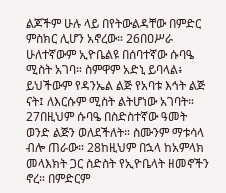ልጆችም ሁሉ ላይ በየትውልዳቸው በምድር ምስክር ሊሆን አኖረው። 26በዐሥራ ሁለተኛውም ኢዮቤልዩ በሰባተኛው ሱባዔ ሚስት አገባ። ስምዋም አድኒ ይባላል፥ ይህችውም የዳንኤል ልጅ የአባቱ እኅት ልጅ ናት፤ ለእርሱም ሚስት ልትሆነው አገባት። 27በዚህም ሱባዔ በስድስተኛው ዓመት ወንድ ልጅን ወለደችለት። ስሙንም ማቱሳላ ብሎ ጠራው። 28ከዚህም በኋላ ከአምላክ መላእክት ጋር ስድስት የኢዮቤላት ዘመኖችን ኖረ። በምድርም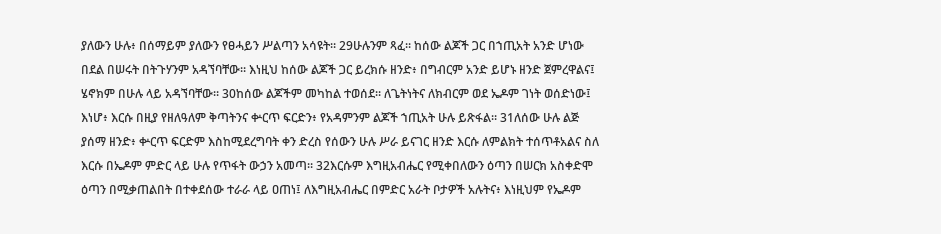ያለውን ሁሉ፥ በሰማይም ያለውን የፀሓይን ሥልጣን አሳዩት። 29ሁሉንም ጻፈ። ከሰው ልጆች ጋር በኀጢአት አንድ ሆነው በደል በሠሩት በትጉሃንም አዳኘባቸው። እነዚህ ከሰው ልጆች ጋር ይረክሱ ዘንድ፥ በግብርም አንድ ይሆኑ ዘንድ ጀምረዋልና፤ ሄኖክም በሁሉ ላይ አዳኘባቸው። 30ከሰው ልጆችም መካከል ተወሰደ። ለጌትነትና ለክብርም ወደ ኤዶም ገነት ወሰድነው፤ እነሆ፥ እርሱ በዚያ የዘለዓለም ቅጣትንና ቍርጥ ፍርድን፥ የአዳምንም ልጆች ኀጢአት ሁሉ ይጽፋል። 31ለሰው ሁሉ ልጅ ያሰማ ዘንድ፥ ቍርጥ ፍርድም እስከሚደረግባት ቀን ድረስ የሰውን ሁሉ ሥራ ይናገር ዘንድ እርሱ ለምልክት ተሰጥቶአልና ስለ እርሱ በኤዶም ምድር ላይ ሁሉ የጥፋት ውኃን አመጣ። 32እርሱም እግዚአብሔር የሚቀበለውን ዕጣን በሠርክ አስቀድሞ ዕጣን በሚቃጠልበት በተቀደሰው ተራራ ላይ ዐጠነ፤ ለእግዚአብሔር በምድር አራት ቦታዎች አሉትና፥ እነዚህም የኤዶም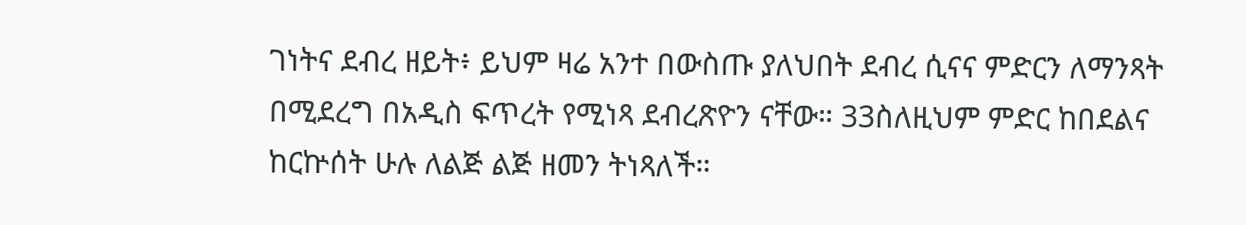ገነትና ደብረ ዘይት፥ ይህም ዛሬ አንተ በውስጡ ያለህበት ደብረ ሲናና ምድርን ለማንጻት በሚደረግ በአዲስ ፍጥረት የሚነጻ ደብረጽዮን ናቸው። 33ስለዚህም ምድር ከበደልና ከርኵሰት ሁሉ ለልጅ ልጅ ዘመን ትነጻለች።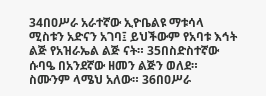34በዐሥራ አራተኛው ኢዮቤልዩ ማቱሳላ ሚስቱን አድናን አገባ፤ ይህችውም የአባቱ እኅት ልጅ የአዝራኤል ልጅ ናት። 35በስድስተኛው ሱባዔ በአንደኛው ዘመን ልጅን ወለደ። ስሙንም ላሜህ አለው። 36በዐሥራ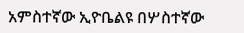አምስተኛው ኢዮቤልዩ በሦስተኛው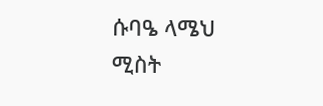ሱባዔ ላሜህ ሚስት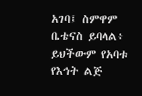አገባ፤ ስምዋም ቤቴናስ ይባላል፥ ይህችውም የአባቱ የእኅት ልጅ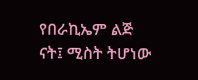የበራኪኤም ልጅ ናት፤ ሚስት ትሆነው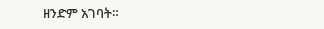ዘንድም አገባት።